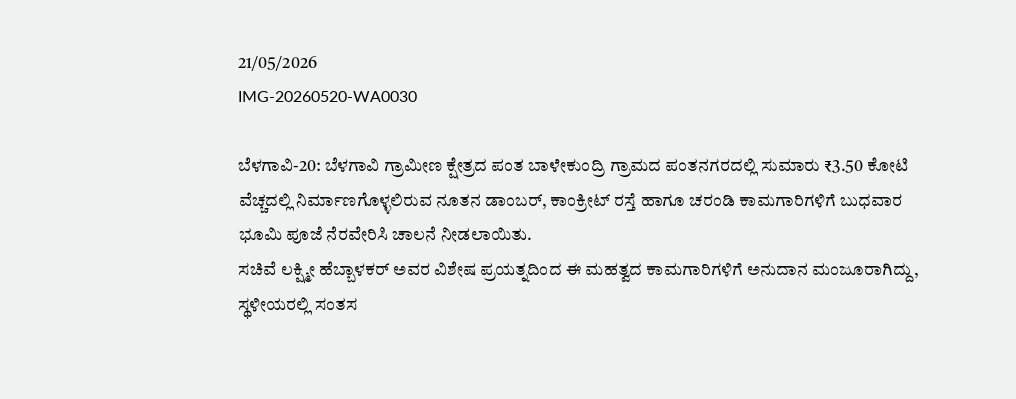21/05/2026
IMG-20260520-WA0030

ಬೆಳಗಾವಿ-20: ಬೆಳಗಾವಿ ಗ್ರಾಮೀಣ ಕ್ಷೇತ್ರದ ಪಂತ ಬಾಳೇಕುಂದ್ರಿ ಗ್ರಾಮದ ಪಂತನಗರದಲ್ಲಿ ಸುಮಾರು ₹3.50 ಕೋಟಿ ವೆಚ್ಚದಲ್ಲಿ ನಿರ್ಮಾಣಗೊಳ್ಳಲಿರುವ ನೂತನ ಡಾಂಬರ್, ಕಾಂಕ್ರೀಟ್ ರಸ್ತೆ ಹಾಗೂ ಚರಂಡಿ ಕಾಮಗಾರಿಗಳಿಗೆ ಬುಧವಾರ ಭೂಮಿ ಪೂಜೆ ನೆರವೇರಿಸಿ ಚಾಲನೆ ನೀಡಲಾಯಿತು.
ಸಚಿವೆ ಲಕ್ಷ್ಮೀ ಹೆಬ್ಬಾಳಕರ್ ಅವರ ವಿಶೇಷ ಪ್ರಯತ್ನದಿಂದ ಈ ಮಹತ್ವದ ಕಾಮಗಾರಿಗಳಿಗೆ ಅನುದಾನ ಮಂಜೂರಾಗಿದ್ದು, ಸ್ಥಳೀಯರಲ್ಲಿ ಸಂತಸ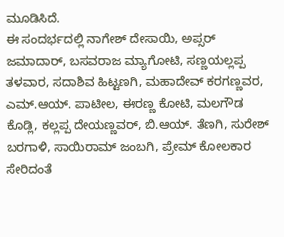ಮೂಡಿಸಿದೆ.
ಈ ಸಂದರ್ಭದಲ್ಲಿ ನಾಗೇಶ್ ದೇಸಾಯಿ, ಅಪ್ಸರ್ ಜಮಾದಾರ್, ಬಸವರಾಜ ಮ್ಯಾಗೋಟಿ, ಸಣ್ಣಯಲ್ಲಪ್ಪ ತಳವಾರ, ಸದಾಶಿವ ಹಿಟ್ಟಣಗಿ, ಮಹಾದೇವ್ ಕರಗಣ್ಣವರ, ಎಮ್.ಆಯ್. ಪಾಟೀಲ, ಈರಣ್ಣ ಕೋಟಿ, ಮಲಗೌಡ ಕೊಡ್ಲಿ, ಕಲ್ಲಪ್ಪ ದೇಯಣ್ಣವರ್, ಬಿ.ಆಯ್. ತೆಣಗಿ, ಸುರೇಶ್ ಬರಗಾಳಿ, ಸಾಯಿರಾಮ್ ಜಂಬಗಿ, ಪ್ರೇಮ್ ಕೋಲಕಾರ ಸೇರಿದಂತೆ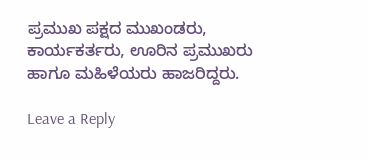ಪ್ರಮುಖ ಪಕ್ಷದ ಮುಖಂಡರು, ಕಾರ್ಯಕರ್ತರು, ಊರಿನ ಪ್ರಮುಖರು ಹಾಗೂ ಮಹಿಳೆಯರು ಹಾಜರಿದ್ದರು.

Leave a Reply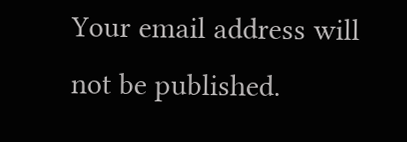Your email address will not be published.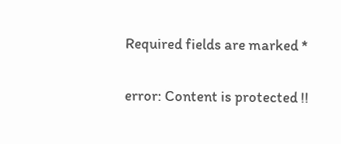Required fields are marked *

error: Content is protected !!